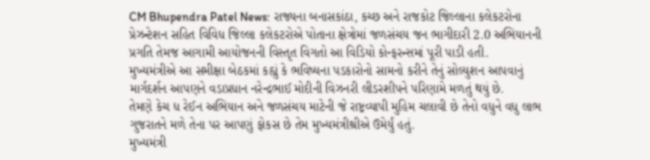CM Bhupendra Patel News: રાજ્યના બનાસકાંઠા, કચ્છ અને રાજકોટ જિલ્લાના કલેકટરોના પ્રેઝન્ટેશન સહિત વિવિધ જિલ્લા કલેકટરોએ પોતાના ક્ષેત્રોમાં જળસંચય જન ભાગીદારી 2.0 અભિયાનની પ્રગતિ તેમજ આગામી આયોજનની વિસ્તૃત વિગતો આ વિડિયો કોન્ફરન્સમાં પૂરી પાડી હતી.
મુખ્યમંત્રીએ આ સમીક્ષા બેઠકમાં કહ્યું કે ભવિષ્યના પડકારોનો સામનો કરીને તેનું સોલ્યુશન આપવાનું માર્ગદર્શન આપણને વડાપ્રધાન નરેન્દ્રભાઈ મોદીની વિઝનરી લીડરશીપને પરિણામે મળતું થયું છે.
તેમણે કેચ ધ રેઈન અભિયાન અને જળસંચય માટેની જે રાષ્ટ્રવ્યાપી મુહિમ ચલાવી છે તેનો વધુને વધુ લાભ ગુજરાતને મળે તેના પર આપણું ફોકસ છે તેમ મુખ્યમંત્રીશ્રીએ ઉમેર્યું હતું.
મુખ્યમંત્રી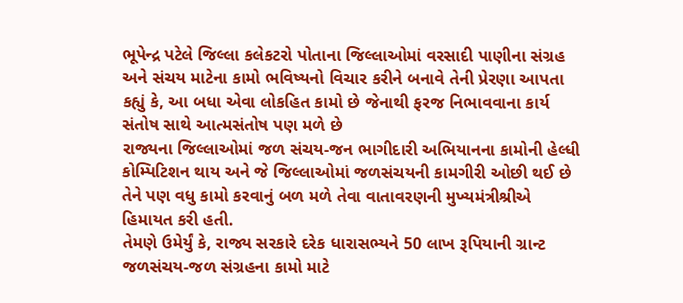ભૂપેન્દ્ર પટેલે જિલ્લા કલેકટરો પોતાના જિલ્લાઓમાં વરસાદી પાણીના સંગ્રહ અને સંચય માટેના કામો ભવિષ્યનો વિચાર કરીને બનાવે તેની પ્રેરણા આપતા કહ્યું કે, આ બધા એવા લોકહિત કામો છે જેનાથી ફરજ નિભાવવાના કાર્ય સંતોષ સાથે આત્મસંતોષ પણ મળે છે
રાજ્યના જિલ્લાઓમાં જળ સંચય-જન ભાગીદારી અભિયાનના કામોની હેલ્ધી કોમ્પિટિશન થાય અને જે જિલ્લાઓમાં જળસંચયની કામગીરી ઓછી થઈ છે તેને પણ વધુ કામો કરવાનું બળ મળે તેવા વાતાવરણની મુખ્યમંત્રીશ્રીએ હિમાયત કરી હતી.
તેમણે ઉમેર્યું કે, રાજ્ય સરકારે દરેક ધારાસભ્યને 50 લાખ રૂપિયાની ગ્રાન્ટ જળસંચય-જળ સંગ્રહના કામો માટે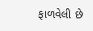ફાળવેલી છે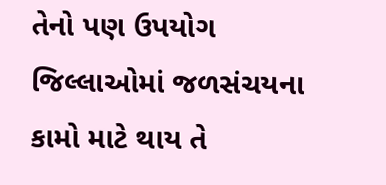તેનો પણ ઉપયોગ જિલ્લાઓમાં જળસંચયના કામો માટે થાય તે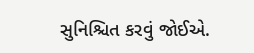સુનિશ્ચિત કરવું જોઈએ.